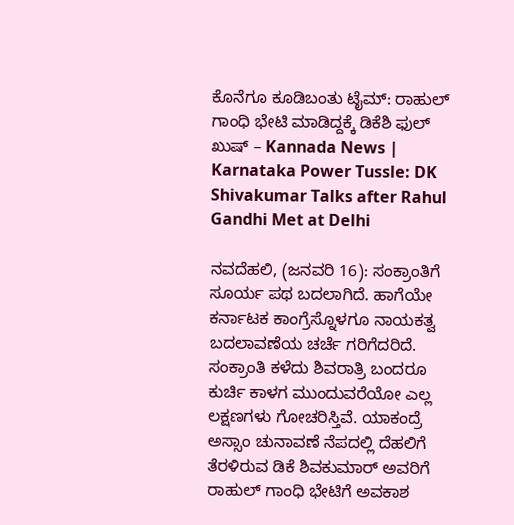ಕೊನೆಗೂ ಕೂಡಿಬಂತು ಟೈಮ್: ರಾಹುಲ್ ಗಾಂಧಿ ಭೇಟಿ ಮಾಡಿದ್ದಕ್ಕೆ ಡಿಕೆಶಿ ಫುಲ್ ಖುಷ್ – Kannada News | Karnataka Power Tussle: DK Shivakumar Talks after Rahul Gandhi Met at Delhi

ನವದೆಹಲಿ, (ಜನವರಿ 16): ಸಂಕ್ರಾಂತಿಗೆ ಸೂರ್ಯ ಪಥ ಬದಲಾಗಿದೆ. ಹಾಗೆಯೇ ಕರ್ನಾಟಕ ಕಾಂಗ್ರೆಸ್ನೊಳಗೂ ನಾಯಕತ್ವ ಬದಲಾವಣೆಯ ಚರ್ಚೆ ಗರಿಗೆದರಿದೆ. ಸಂಕ್ರಾಂತಿ ಕಳೆದು ಶಿವರಾತ್ರಿ ಬಂದರೂ ಕುರ್ಚಿ ಕಾಳಗ ಮುಂದುವರೆಯೋ ಎಲ್ಲ ಲಕ್ಷಣಗಳು ಗೋಚರಿಸ್ತಿವೆ. ಯಾಕಂದ್ರೆ ಅಸ್ಸಾಂ ಚುನಾವಣೆ ನೆಪದಲ್ಲಿ ದೆಹಲಿಗೆ ತೆರಳಿರುವ ಡಿಕೆ ಶಿವಕುಮಾರ್ ಅವರಿಗೆ ರಾಹುಲ್ ಗಾಂಧಿ ಭೇಟಿಗೆ ಅವಕಾಶ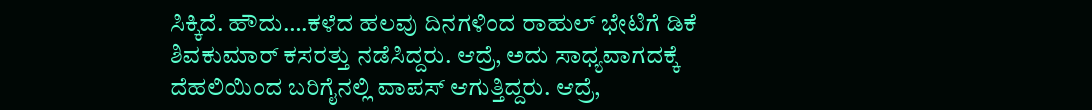ಸಿಕ್ಕಿದೆ. ಹೌದು….ಕಳೆದ ಹಲವು ದಿನಗಳಿಂದ ರಾಹುಲ್ ಭೇಟಿಗೆ ಡಿಕೆ ಶಿವಕುಮಾರ್ ಕಸರತ್ತು ನಡೆಸಿದ್ದರು. ಆದ್ರೆ, ಅದು ಸಾಧ್ಯವಾಗದಕ್ಕೆ ದೆಹಲಿಯಿಂದ ಬರಿಗೈನಲ್ಲಿ ವಾಪಸ್ ಆಗುತ್ತಿದ್ದರು. ಆದ್ರೆ,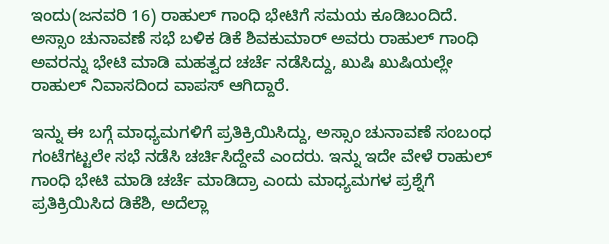ಇಂದು(ಜನವರಿ 16) ರಾಹುಲ್ ಗಾಂಧಿ ಭೇಟಿಗೆ ಸಮಯ ಕೂಡಿಬಂದಿದೆ. ಅಸ್ಸಾಂ ಚುನಾವಣೆ ಸಭೆ ಬಳಿಕ ಡಿಕೆ ಶಿವಕುಮಾರ್ ಅವರು ರಾಹುಲ್ ಗಾಂಧಿ ಅವರನ್ನು ಭೇಟಿ ಮಾಡಿ ಮಹತ್ವದ ಚರ್ಚೆ ನಡೆಸಿದ್ದು, ಖುಷಿ ಖುಷಿಯಲ್ಲೇ ರಾಹುಲ್ ನಿವಾಸದಿಂದ ವಾಪಸ್ ಆಗಿದ್ದಾರೆ.

ಇನ್ನು ಈ ಬಗ್ಗೆ ಮಾಧ್ಯಮಗಳಿಗೆ ಪ್ರತಿಕ್ರಿಯಿಸಿದ್ದು, ಅಸ್ಸಾಂ ಚುನಾವಣೆ ಸಂಬಂಧ ಗಂಟೆಗಟ್ಟಲೇ ಸಭೆ ನಡೆಸಿ ಚರ್ಚಿಸಿದ್ದೇವೆ ಎಂದರು. ಇನ್ನು ಇದೇ ವೇಳೆ ರಾಹುಲ್ ಗಾಂಧಿ ಭೇಟಿ ‌ಮಾಡಿ ಚರ್ಚೆ ಮಾಡಿದ್ರಾ ಎಂದು ಮಾಧ್ಯಮಗಳ ಪ್ರಶ್ನೆಗೆ ಪ್ರತಿಕ್ರಿಯಿಸಿದ ಡಿಕೆಶಿ, ಅದೆಲ್ಲಾ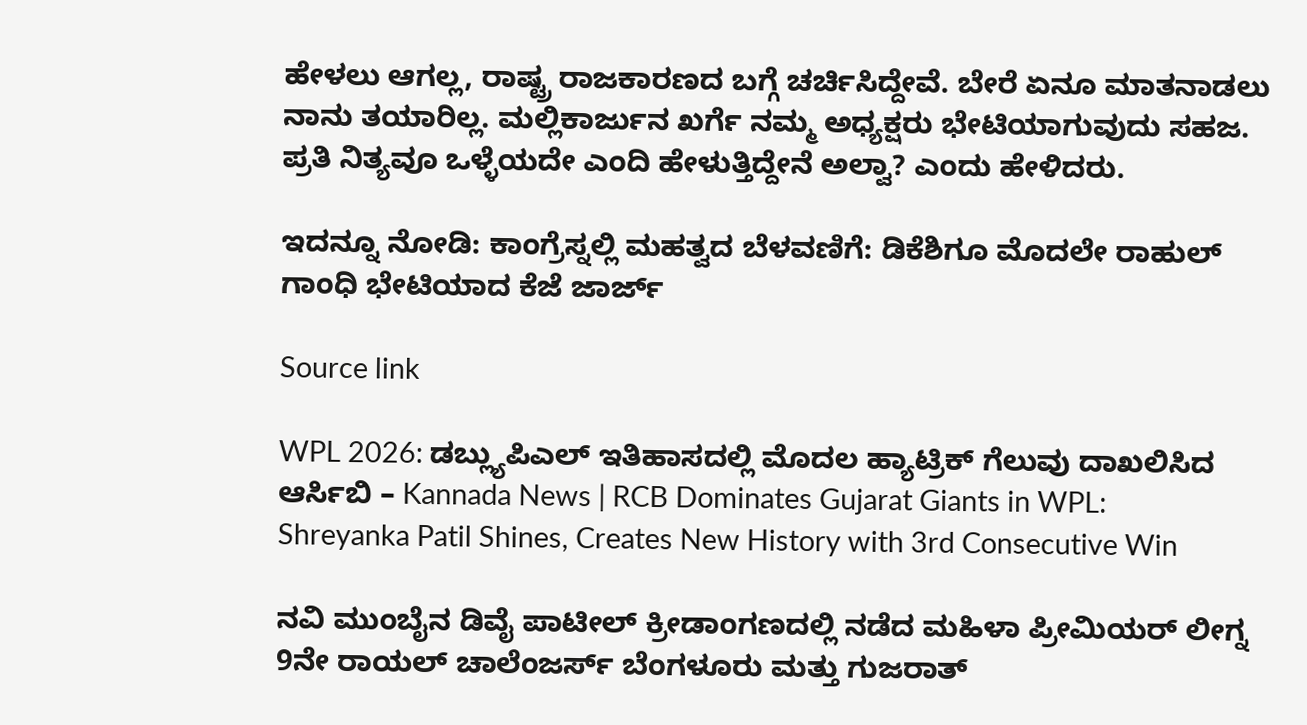ಹೇಳಲು ಆಗಲ್ಲ, ರಾಷ್ಟ್ರ ರಾಜಕಾರಣದ ಬಗ್ಗೆ ಚರ್ಚಿಸಿದ್ದೇವೆ. ಬೇರೆ ಏನೂ ಮಾತನಾಡಲು ನಾನು ತಯಾರಿಲ್ಲ. ಮಲ್ಲಿಕಾರ್ಜುನ ಖರ್ಗೆ ನಮ್ಮ ಅಧ್ಯಕ್ಷರು ಭೇಟಿಯಾಗುವುದು ಸಹಜ. ಪ್ರತಿ ನಿತ್ಯವೂ ಒಳ್ಳೆಯದೇ ಎಂದಿ ಹೇಳುತ್ತಿದ್ದೇನೆ ಅಲ್ವಾ? ಎಂದು ಹೇಳಿದರು.

ಇದನ್ನೂ ನೋಡಿ: ಕಾಂಗ್ರೆಸ್ನಲ್ಲಿ ಮಹತ್ವದ ಬೆಳವಣಿಗೆ: ಡಿಕೆಶಿಗೂ ಮೊದಲೇ ರಾಹುಲ್ ಗಾಂಧಿ ಭೇಟಿಯಾದ ಕೆಜೆ ಜಾರ್ಜ್

Source link

WPL 2026: ಡಬ್ಲ್ಯುಪಿಎಲ್ ಇತಿಹಾಸದಲ್ಲಿ ಮೊದಲ ಹ್ಯಾಟ್ರಿಕ್ ಗೆಲುವು ದಾಖಲಿಸಿದ ಆರ್ಸಿಬಿ – Kannada News | RCB Dominates Gujarat Giants in WPL: Shreyanka Patil Shines, Creates New History with 3rd Consecutive Win

ನವಿ ಮುಂಬೈನ ಡಿವೈ ಪಾಟೀಲ್ ಕ್ರೀಡಾಂಗಣದಲ್ಲಿ ನಡೆದ ಮಹಿಳಾ ಪ್ರೀಮಿಯರ್ ಲೀಗ್ನ 9ನೇ ರಾಯಲ್ ಚಾಲೆಂಜರ್ಸ್ ಬೆಂಗಳೂರು ಮತ್ತು ಗುಜರಾತ್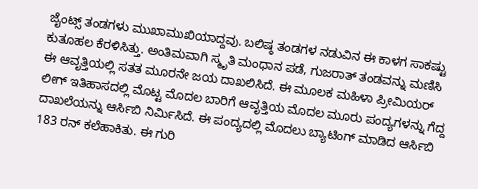ಜೈಂಟ್ಸ್ ತಂಡಗಳು ಮುಖಾಮುಖಿಯಾದ್ದವು. ಬಲಿಷ್ಠ ತಂಡಗಳ ನಡುವಿನ ಈ ಕಾಳಗ ಸಾಕಷ್ಟು ಕುತೂಹಲ ಕೆರಳಿಸಿತ್ತು. ಅಂತಿಮವಾಗಿ ಸ್ಮೃತಿ ಮಂಧಾನ ಪಡೆ, ಗುಜರಾತ್ ತಂಡವನ್ನು ಮಣಿಸಿ ಈ ಆವೃತ್ತಿಯಲ್ಲಿ ಸತತ ಮೂರನೇ ಜಯ ದಾಖಲಿಸಿದೆ. ಈ ಮೂಲಕ ಮಹಿಳಾ ಪ್ರೀಮಿಯರ್ ಲೀಗ್ ಇತಿಹಾಸದಲ್ಲಿ ಮೊಟ್ಟ ಮೊದಲ ಬಾರಿಗೆ ಆವೃತ್ತಿಯ ಮೊದಲ ಮೂರು ಪಂದ್ಯಗಳನ್ನು ಗೆದ್ದ ದಾಖಲೆಯನ್ನು ಆರ್ಸಿಬಿ ನಿರ್ಮಿಸಿದೆ. ಈ ಪಂದ್ಯದಲ್ಲಿ ಮೊದಲು ಬ್ಯಾಟಿಂಗ್‌ ಮಾಡಿದ ಆರ್ಸಿಬಿ 183 ರನ್ ಕಲೆಹಾಕಿತು. ಈ ಗುರಿ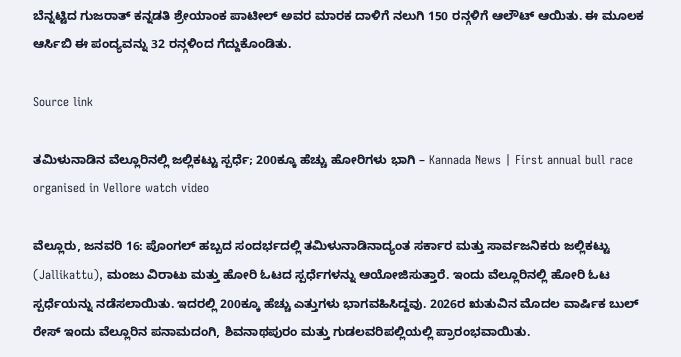ಬೆನ್ನಟ್ಟಿದ ಗುಜರಾತ್ ಕನ್ನಡತಿ ಶ್ರೇಯಾಂಕ ಪಾಟೀಲ್ ಅವರ ಮಾರಕ ದಾಳಿಗೆ ನಲುಗಿ 150 ರನ್ಗಳಿಗೆ ಆಲೌಟ್ ಆಯಿತು. ಈ ಮೂಲಕ ಆರ್ಸಿಬಿ ಈ ಪಂದ್ಯವನ್ನು 32 ರನ್ಗಳಿಂದ ಗೆದ್ದುಕೊಂಡಿತು.

Source link

ತಮಿಳುನಾಡಿನ ವೆಲ್ಲೂರಿನಲ್ಲಿ ಜಲ್ಲಿಕಟ್ಟು ಸ್ಪರ್ಧೆ; 200ಕ್ಕೂ ಹೆಚ್ಚು ಹೋರಿಗಳು ಭಾಗಿ – Kannada News | First annual bull race organised in Vellore watch video

ವೆಲ್ಲೂರು, ಜನವರಿ 16: ಪೊಂಗಲ್ ಹಬ್ಬದ ಸಂದರ್ಭದಲ್ಲಿ ತಮಿಳುನಾಡಿನಾದ್ಯಂತ ಸರ್ಕಾರ ಮತ್ತು ಸಾರ್ವಜನಿಕರು ಜಲ್ಲಿಕಟ್ಟು (Jallikattu), ಮಂಜು ವಿರಾಟು ಮತ್ತು ಹೋರಿ ಓಟದ ಸ್ಪರ್ಧೆಗಳನ್ನು ಆಯೋಜಿಸುತ್ತಾರೆ. ಇಂದು ವೆಲ್ಲೂರಿನಲ್ಲಿ ಹೋರಿ ಓಟ ಸ್ಪರ್ಧೆಯನ್ನು ನಡೆಸಲಾಯಿತು. ಇದರಲ್ಲಿ 200ಕ್ಕೂ ಹೆಚ್ಚು ಎತ್ತುಗಳು ಭಾಗವಹಿಸಿದ್ದವು. 2026ರ ಋತುವಿನ ಮೊದಲ ವಾರ್ಷಿಕ ಬುಲ್ ರೇಸ್ ಇಂದು ವೆಲ್ಲೂರಿನ ಪನಾಮದಂಗಿ, ಶಿವನಾಥಪುರಂ ಮತ್ತು ಗುಡಲವರಿಪಲ್ಲಿಯಲ್ಲಿ ಪ್ರಾರಂಭವಾಯಿತು.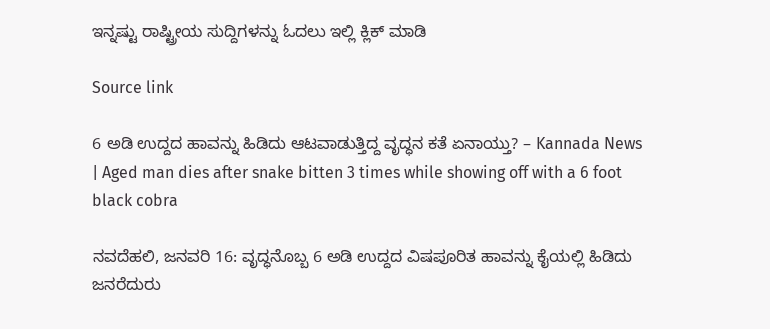ಇನ್ನಷ್ಟು ರಾಷ್ಟ್ರೀಯ ಸುದ್ದಿಗಳನ್ನು ಓದಲು ಇಲ್ಲಿ ಕ್ಲಿಕ್ ಮಾಡಿ

Source link

6 ಅಡಿ ಉದ್ದದ ಹಾವನ್ನು ಹಿಡಿದು ಆಟವಾಡುತ್ತಿದ್ದ ವೃದ್ಧನ ಕತೆ ಏನಾಯ್ತು? – Kannada News | Aged man dies after snake bitten 3 times while showing off with a 6 foot black cobra

ನವದೆಹಲಿ, ಜನವರಿ 16: ವೃದ್ಧನೊಬ್ಬ 6 ಅಡಿ ಉದ್ದದ ವಿಷಪೂರಿತ ಹಾವನ್ನು ಕೈಯಲ್ಲಿ ಹಿಡಿದು ಜನರೆದುರು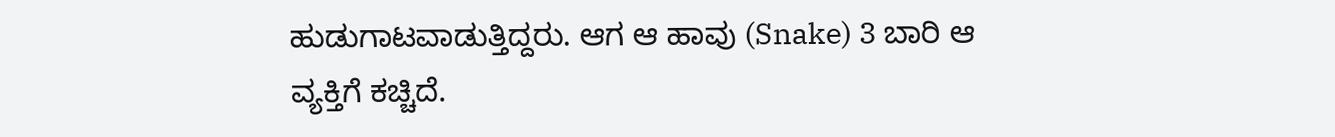ಹುಡುಗಾಟವಾಡುತ್ತಿದ್ದರು. ಆಗ ಆ ಹಾವು (Snake) 3 ಬಾರಿ ಆ ವ್ಯಕ್ತಿಗೆ ಕಚ್ಚಿದೆ.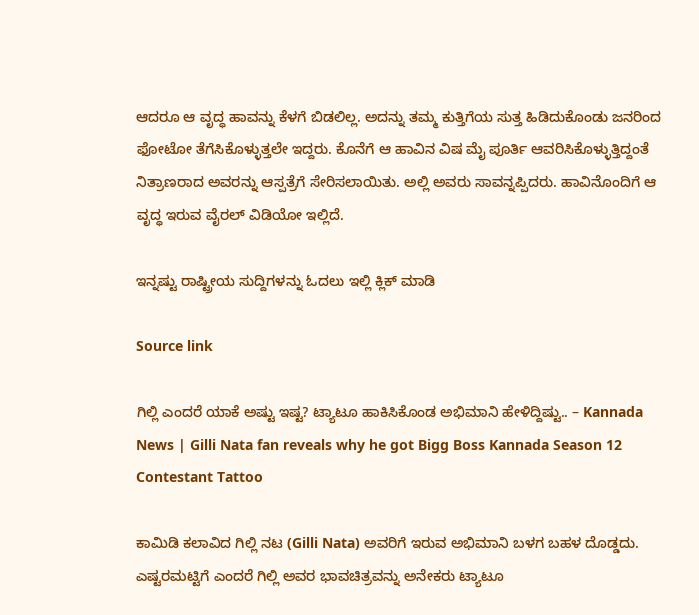ಆದರೂ ಆ ವೃದ್ಧ ಹಾವನ್ನು ಕೆಳಗೆ ಬಿಡಲಿಲ್ಲ. ಅದನ್ನು ತಮ್ಮ ಕುತ್ತಿಗೆಯ ಸುತ್ತ ಹಿಡಿದುಕೊಂಡು ಜನರಿಂದ ಫೋಟೋ ತೆಗೆಸಿಕೊಳ್ಳುತ್ತಲೇ ಇದ್ದರು. ಕೊನೆಗೆ ಆ ಹಾವಿನ ವಿಷ ಮೈ ಪೂರ್ತಿ ಆವರಿಸಿಕೊಳ್ಳುತ್ತಿದ್ದಂತೆ ನಿತ್ರಾಣರಾದ ಅವರನ್ನು ಆಸ್ಪತ್ರೆಗೆ ಸೇರಿಸಲಾಯಿತು. ಅಲ್ಲಿ ಅವರು ಸಾವನ್ನಪ್ಪಿದರು. ಹಾವಿನೊಂದಿಗೆ ಆ ವೃದ್ಧ ಇರುವ ವೈರಲ್ ವಿಡಿಯೋ ಇಲ್ಲಿದೆ.

ಇನ್ನಷ್ಟು ರಾಷ್ಟ್ರೀಯ ಸುದ್ದಿಗಳನ್ನು ಓದಲು ಇಲ್ಲಿ ಕ್ಲಿಕ್ ಮಾಡಿ

Source link

ಗಿಲ್ಲಿ ಎಂದರೆ ಯಾಕೆ ಅಷ್ಟು ಇಷ್ಟ? ಟ್ಯಾಟೂ ಹಾಕಿಸಿಕೊಂಡ ಅಭಿಮಾನಿ ಹೇಳಿದ್ದಿಷ್ಟು.. – Kannada News | Gilli Nata fan reveals why he got Bigg Boss Kannada Season 12 Contestant Tattoo

ಕಾಮಿಡಿ ಕಲಾವಿದ ಗಿಲ್ಲಿ ನಟ (Gilli Nata) ಅವರಿಗೆ ಇರುವ ಅಭಿಮಾನಿ ಬಳಗ ಬಹಳ ದೊಡ್ಡದು. ಎಷ್ಟರಮಟ್ಟಿಗೆ ಎಂದರೆ ಗಿಲ್ಲಿ ಅವರ ಭಾವಚಿತ್ರವನ್ನು ಅನೇಕರು ಟ್ಯಾಟೂ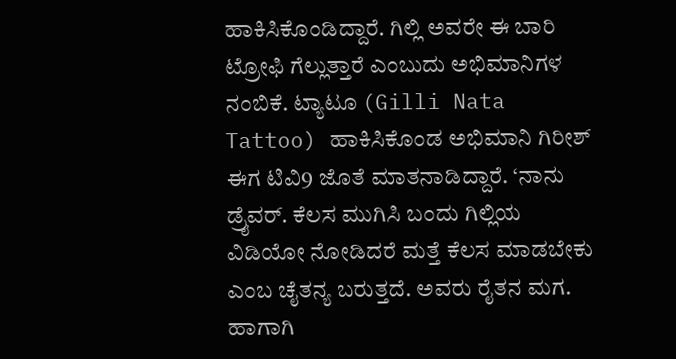ಹಾಕಿಸಿಕೊಂಡಿದ್ದಾರೆ. ಗಿಲ್ಲಿ ಅವರೇ ಈ ಬಾರಿ ಟ್ರೋಫಿ ಗೆಲ್ಲುತ್ತಾರೆ ಎಂಬುದು ಅಭಿಮಾನಿಗಳ ನಂಬಿಕೆ. ಟ್ಯಾಟೂ (Gilli Nata Tattoo) ಹಾಕಿಸಿಕೊಂಡ ಅಭಿಮಾನಿ ಗಿರೀಶ್ ಈಗ ಟಿವಿ9 ಜೊತೆ ಮಾತನಾಡಿದ್ದಾರೆ. ‘ನಾನು ಡ್ರೈವರ್. ಕೆಲಸ ಮುಗಿಸಿ ಬಂದು ಗಿಲ್ಲಿಯ ವಿಡಿಯೋ ನೋಡಿದರೆ ಮತ್ತೆ ಕೆಲಸ ಮಾಡಬೇಕು ಎಂಬ ಚೈತನ್ಯ ಬರುತ್ತದೆ. ಅವರು ರೈತನ ಮಗ. ಹಾಗಾಗಿ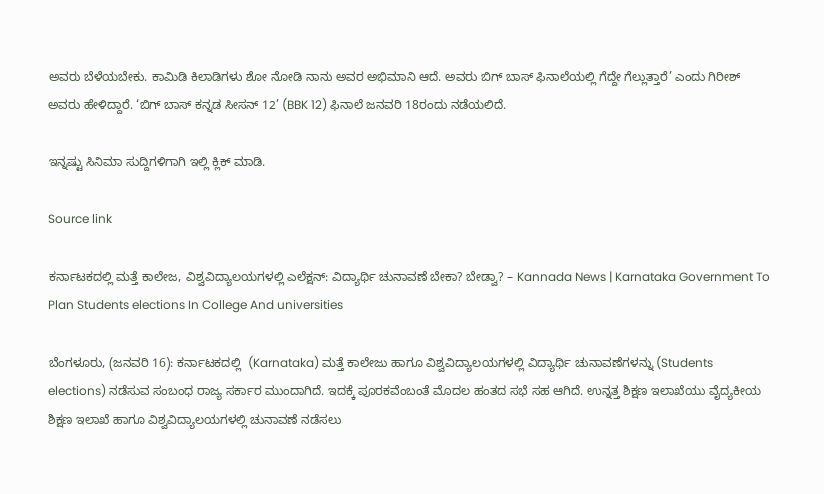ಅವರು ಬೆಳೆಯಬೇಕು. ಕಾಮಿಡಿ ಕಿಲಾಡಿಗಳು ಶೋ ನೋಡಿ ನಾನು ಅವರ ಅಭಿಮಾನಿ ಆದೆ. ಅವರು ಬಿಗ್ ಬಾಸ್ ಫಿನಾಲೆಯಲ್ಲಿ ಗೆದ್ದೇ ಗೆಲ್ಲುತ್ತಾರೆ’ ಎಂದು ಗಿರೀಶ್ ಅವರು ಹೇಳಿದ್ದಾರೆ. ‘ಬಿಗ್ ಬಾಸ್ ಕನ್ನಡ ಸೀಸನ್ 12’ (BBK 12) ಫಿನಾಲೆ ಜನವರಿ 18ರಂದು ನಡೆಯಲಿದೆ.

ಇನ್ನಷ್ಟು ಸಿನಿಮಾ ಸುದ್ದಿಗಳಿಗಾಗಿ ಇಲ್ಲಿ ಕ್ಲಿಕ್ ಮಾಡಿ.

Source link

ಕರ್ನಾಟಕದಲ್ಲಿ ಮತ್ತೆ ಕಾಲೇಜ, ವಿಶ್ವವಿದ್ಯಾಲಯಗಳಲ್ಲಿ ಎಲೆಕ್ಷನ್: ವಿದ್ಯಾರ್ಥಿ ಚುನಾವಣೆ ಬೇಕಾ? ಬೇಡ್ವಾ? – Kannada News | Karnataka Government To Plan Students elections In College And universities

ಬೆಂಗಳೂರು, (ಜನವರಿ 16): ಕರ್ನಾಟಕದಲ್ಲಿ  (Karnataka) ಮತ್ತೆ ಕಾಲೇಜು ಹಾಗೂ ವಿಶ್ವವಿದ್ಯಾಲಯಗಳಲ್ಲಿ ವಿದ್ಯಾರ್ಥಿ ಚುನಾವಣೆಗಳನ್ನು (Students elections) ನಡೆಸುವ ಸಂಬಂಧ ರಾಜ್ಯ ಸರ್ಕಾರ ಮುಂದಾಗಿದೆ. ಇದಕ್ಕೆ ಪೂರಕವೆಂಬಂತೆ ಮೊದಲ ಹಂತದ ಸಭೆ ಸಹ ಆಗಿದೆ. ಉನ್ನತ್ತ ಶಿಕ್ಷಣ ಇಲಾಖೆಯು ವೈದ್ಯಕೀಯ ಶಿಕ್ಷಣ ಇಲಾಖೆ ಹಾಗೂ ವಿಶ್ವವಿದ್ಯಾಲಯಗಳಲ್ಲಿ ಚುನಾವಣೆ ನಡೆಸಲು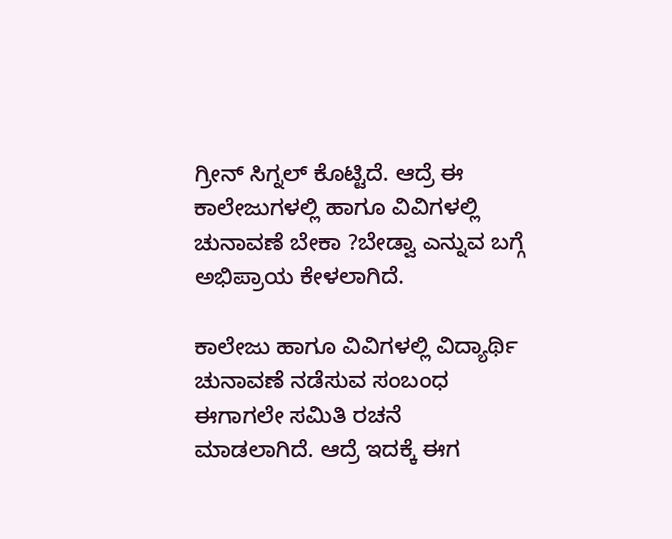ಗ್ರೀನ್ ಸಿಗ್ನಲ್ ಕೊಟ್ಟಿದೆ. ಆದ್ರೆ ಈ ಕಾಲೇಜುಗಳಲ್ಲಿ ಹಾಗೂ ವಿವಿಗಳಲ್ಲಿ ಚುನಾವಣೆ ಬೇಕಾ ?ಬೇಡ್ವಾ ಎನ್ನುವ ಬಗ್ಗೆ ಅಭಿಪ್ರಾಯ ಕೇಳಲಾಗಿದೆ.

ಕಾಲೇಜು ಹಾಗೂ ವಿವಿಗಳಲ್ಲಿ ವಿದ್ಯಾರ್ಥಿ ಚುನಾವಣೆ ನಡೆಸುವ ಸಂಬಂಧ ಈಗಾಗಲೇ ಸಮಿತಿ ರಚನೆ ಮಾಡಲಾಗಿದೆ. ಆದ್ರೆ ಇದಕ್ಕೆ ಈಗ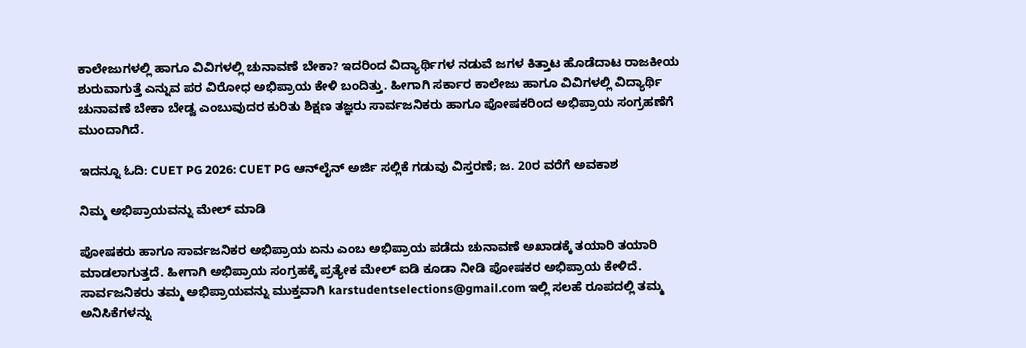ಕಾಲೇಜುಗಳಲ್ಲಿ ಹಾಗೂ ವಿವಿಗಳಲ್ಲಿ ಚುನಾವಣೆ ಬೇಕಾ? ಇದರಿಂದ ವಿದ್ಯಾರ್ಥಿಗಳ ನಡುವೆ ಜಗಳ ಕಿತ್ತಾಟ ಹೊಡೆದಾಟ ರಾಜಕೀಯ ಶುರುವಾಗುತ್ತೆ ಎನ್ನುವ ಪರ ವಿರೋಧ ಅಭಿಪ್ರಾಯ ಕೇಳಿ ಬಂದಿತ್ತು. ಹೀಗಾಗಿ ಸರ್ಕಾರ ಕಾಲೇಜು ಹಾಗೂ ವಿವಿಗಳಲ್ಲಿ ವಿದ್ಯಾರ್ಥಿ ಚುನಾವಣೆ ಬೇಕಾ ಬೇಡ್ವ ಎಂಬುವುದರ ಕುರಿತು ಶಿಕ್ಷಣ ತಜ್ಞರು ಸಾರ್ವಜನಿಕರು ಹಾಗೂ ಪೋಷಕರಿಂದ ಅಭಿಪ್ರಾಯ ಸಂಗ್ರಹಣೆಗೆ ಮುಂದಾಗಿದೆ.

ಇದನ್ನೂ ಓದಿ: CUET PG 2026: CUET PG ಆನ್‌ಲೈನ್ ಅರ್ಜಿ ಸಲ್ಲಿಕೆ ಗಡುವು ವಿಸ್ತರಣೆ; ಜ. 20ರ ವರೆಗೆ ಅವಕಾಶ

ನಿಮ್ಮ ಅಭಿಪ್ರಾಯವನ್ನು ಮೇಲ್ ಮಾಡಿ

ಪೋಷಕರು ಹಾಗೂ ಸಾರ್ವಜನಿಕರ ಅಭಿಪ್ರಾಯ ಏನು ಎಂಬ ಅಭಿಪ್ರಾಯ ಪಡೆದು ಚುನಾವಣೆ ಅಖಾಡಕ್ಕೆ ತಯಾರಿ ತಯಾರಿ ಮಾಡಲಾಗುತ್ತದೆ. ಹೀಗಾಗಿ ಅಭಿಪ್ರಾಯ ಸಂಗ್ರಹಕ್ಕೆ ಪ್ರತ್ಯೇಕ ಮೇಲ್ ಐಡಿ ಕೂಡಾ ನೀಡಿ ಪೋಷಕರ ಅಭಿಪ್ರಾಯ ಕೇಳಿದೆ. ಸಾರ್ವಜನಿಕರು ತಮ್ಮ ಅಭಿಪ್ರಾಯವನ್ನು ಮುಕ್ತವಾಗಿ karstudentselections@gmail.com ಇಲ್ಲಿ ಸಲಹೆ ರೂಪದಲ್ಲಿ ತಮ್ಮ ಅನಿಸಿಕೆಗಳನ್ನು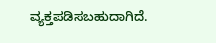ವ್ಯಕ್ತಪಡಿಸಬಹುದಾಗಿದೆ.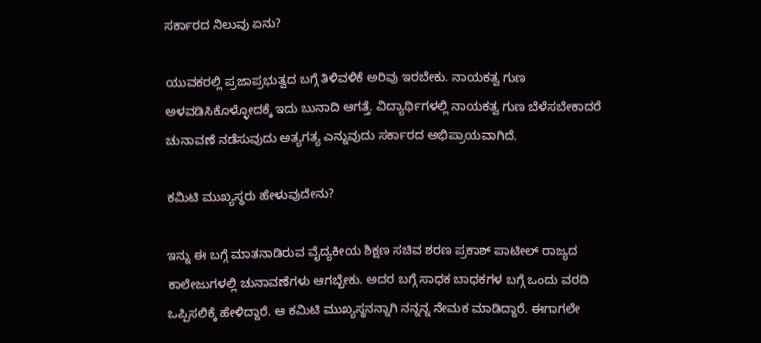ಸರ್ಕಾರದ ನಿಲುವು ಏನು?

ಯುವಕರಲ್ಲಿ ಪ್ರಜಾಪ್ರಭುತ್ವದ ಬಗ್ಗೆ ತಿಳಿವಳಿಕೆ ಅರಿವು ಇರಬೇಕು. ನಾಯಕತ್ವ ಗುಣ ಅಳವಡಿಸಿಕೊಳ್ಳೋದಕ್ಕೆ ಇದು ಬುನಾದಿ ಆಗತ್ತೆ. ವಿದ್ಯಾರ್ಥಿಗಳಲ್ಲಿ ನಾಯಕತ್ವ ಗುಣ ಬೆಳೆಸಬೇಕಾದರೆ ಚುನಾವಣೆ ನಡೆಸುವುದು ಅತ್ಯಗತ್ಯ ಎನ್ನುವುದು ಸರ್ಕಾರದ ಅಭಿಪ್ರಾಯವಾಗಿದೆ.

ಕಮಿಟಿ ಮುಖ್ಯಸ್ಥರು ಹೇಳುವುದೇನು?

ಇನ್ನು ಈ ಬಗ್ಗೆ ಮಾತನಾಡಿರುವ ವೈದ್ಯಕೀಯ ಶಿಕ್ಷಣ ಸಚಿವ ಶರಣ ಪ್ರಕಾಶ್ ಪಾಟೀಲ್ ರಾಜ್ಯದ ಕಾಲೇಜುಗಳಲ್ಲಿ ಚುನಾವಣೆಗಳು ಆಗಬ್ಬೇಕು. ಅದರ ಬಗ್ಗೆ ಸಾಧಕ ಬಾಧಕಗಳ ಬಗ್ಗೆ ಒಂದು ವರದಿ ಒಪ್ಪಿಸಲಿಕ್ಕೆ ಹೇಳಿದ್ದಾರೆ. ಆ ಕಮಿಟಿ ಮುಖ್ಯಸ್ಥನನ್ನಾಗಿ ನನ್ನನ್ನ ನೇಮಕ ಮಾಡಿದ್ದಾರೆ. ಈಗಾಗಲೇ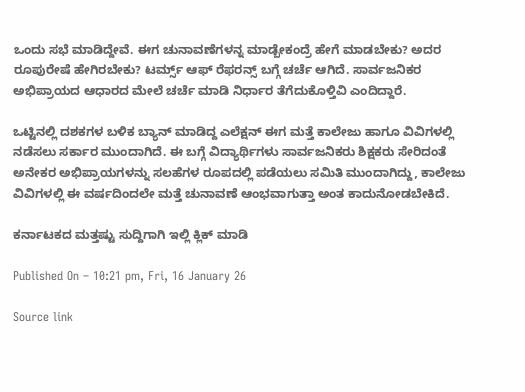ಒಂದು ಸಭೆ ಮಾಡಿದ್ದೇವೆ. ಈಗ ಚುನಾವಣೆಗಳನ್ನ ಮಾಡ್ಬೇಕಂದ್ರೆ ಹೇಗೆ ಮಾಡಬೇಕು? ಅದರ ರೂಪುರೇಷೆ ಹೇಗಿರಬೇಕು? ಟರ್ಮ್ಸ್ ಆಫ್ ರೆಫರನ್ಸ್ ಬಗ್ಗೆ ಚರ್ಚೆ ಆಗಿದೆ. ಸಾರ್ವಜನಿಕರ ಅಭಿಪ್ರಾಯದ ಆಧಾರದ ಮೇಲೆ ಚರ್ಚೆ ಮಾಡಿ ನಿರ್ಧಾರ ತೆಗೆದುಕೊಳ್ತಿವಿ ಎಂದಿದ್ದಾರೆ.

ಒಟ್ಟಿನಲ್ಲಿ ದಶಕಗಳ ಬಳಿಕ ಬ್ಯಾನ್ ಮಾಡಿದ್ದ ಎಲೆಕ್ಷನ್ ಈಗ ಮತ್ತೆ ಕಾಲೇಜು ಹಾಗೂ ವಿವಿಗಳಲ್ಲಿ ನಡೆಸಲು ಸರ್ಕಾರ ಮುಂದಾಗಿದೆ. ಈ ಬಗ್ಗೆ ವಿದ್ಯಾರ್ಥಿಗಳು ಸಾರ್ವಜನಿಕರು ಶಿಕ್ಷಕರು ಸೇರಿದಂತೆ ಅನೇಕರ ಅಭಿಪ್ರಾಯಗಳನ್ನು ಸಲಹೆಗಳ ರೂಪದಲ್ಲಿ ಪಡೆಯಲು ಸಮಿತಿ ಮುಂದಾಗಿದ್ದು, ಕಾಲೇಜು ವಿವಿಗಳಲ್ಲಿ ಈ ವರ್ಷದಿಂದಲೇ ಮತ್ತೆ ಚುನಾವಣೆ ಆಂಭವಾಗುತ್ತಾ ಅಂತ ಕಾದುನೋಡಬೇಕಿದೆ.

ಕರ್ನಾಟಕದ ಮತ್ತಷ್ಟು ಸುದ್ದಿಗಾಗಿ ಇಲ್ಲಿ ಕ್ಲಿಕ್ ಮಾಡಿ

Published On – 10:21 pm, Fri, 16 January 26

Source link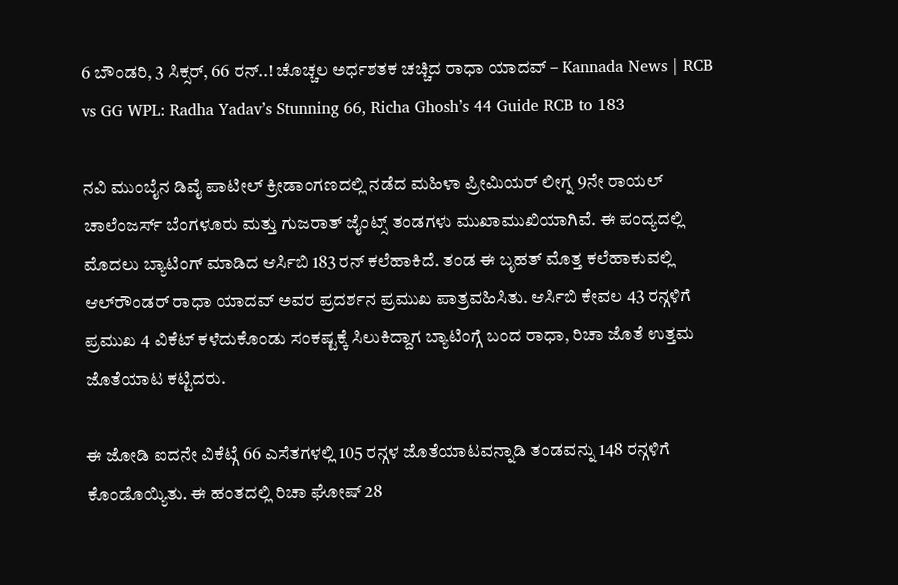6 ಬೌಂಡರಿ, 3 ಸಿಕ್ಸರ್‌, 66 ರನ್..! ಚೊಚ್ಚಲ ಅರ್ಧಶತಕ ಚಚ್ಚಿದ ರಾಧಾ ಯಾದವ್ – Kannada News | RCB vs GG WPL: Radha Yadav’s Stunning 66, Richa Ghosh’s 44 Guide RCB to 183

ನವಿ ಮುಂಬೈನ ಡಿವೈ ಪಾಟೀಲ್ ಕ್ರೀಡಾಂಗಣದಲ್ಲಿ ನಡೆದ ಮಹಿಳಾ ಪ್ರೀಮಿಯರ್ ಲೀಗ್ನ 9ನೇ ರಾಯಲ್ ಚಾಲೆಂಜರ್ಸ್ ಬೆಂಗಳೂರು ಮತ್ತು ಗುಜರಾತ್ ಜೈಂಟ್ಸ್ ತಂಡಗಳು ಮುಖಾಮುಖಿಯಾಗಿವೆ. ಈ ಪಂದ್ಯದಲ್ಲಿ ಮೊದಲು ಬ್ಯಾಟಿಂಗ್‌ ಮಾಡಿದ ಆರ್ಸಿಬಿ 183 ರನ್ ಕಲೆಹಾಕಿದೆ. ತಂಡ ಈ ಬೃಹತ್ ಮೊತ್ತ ಕಲೆಹಾಕುವಲ್ಲಿ ಆಲ್‌ರೌಂಡರ್ ರಾಧಾ ಯಾದವ್ ಅವರ ಪ್ರದರ್ಶನ ಪ್ರಮುಖ ಪಾತ್ರವಹಿಸಿತು. ಆರ್ಸಿಬಿ ಕೇವಲ 43 ರನ್ಗಳಿಗೆ ಪ್ರಮುಖ 4 ವಿಕೆಟ್ ಕಳೆದುಕೊಂಡು ಸಂಕಷ್ಟಕ್ಕೆ ಸಿಲುಕಿದ್ದಾಗ ಬ್ಯಾಟಿಂಗ್ಗೆ ಬಂದ ರಾಧಾ, ರಿಚಾ ಜೊತೆ ಉತ್ತಮ ಜೊತೆಯಾಟ ಕಟ್ಟಿದರು.

ಈ ಜೋಡಿ ಐದನೇ ವಿಕೆಟ್ಗೆ 66 ಎಸೆತಗಳಲ್ಲಿ 105 ರನ್ಗಳ ಜೊತೆಯಾಟವನ್ನಾಡಿ ತಂಡವನ್ನು 148 ರನ್ಗಳಿಗೆ ಕೊಂಡೊಯ್ಯಿತು. ಈ ಹಂತದಲ್ಲಿ ರಿಚಾ ಘೋಷ್ 28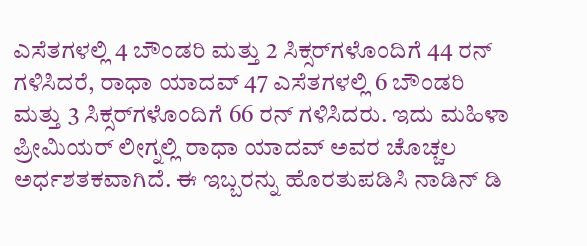ಎಸೆತಗಳಲ್ಲಿ 4 ಬೌಂಡರಿ ಮತ್ತು 2 ಸಿಕ್ಸರ್‌ಗಳೊಂದಿಗೆ 44 ರನ್ ಗಳಿಸಿದರೆ, ರಾಧಾ ಯಾದವ್ 47 ಎಸೆತಗಳಲ್ಲಿ 6 ಬೌಂಡರಿ ಮತ್ತು 3 ಸಿಕ್ಸರ್‌ಗಳೊಂದಿಗೆ 66 ರನ್ ಗಳಿಸಿದರು. ಇದು ಮಹಿಳಾ ಪ್ರೀಮಿಯರ್ ಲೀಗ್ನಲ್ಲಿ ರಾಧಾ ಯಾದವ್ ಅವರ ಚೊಚ್ಚಲ ಅರ್ಧಶತಕವಾಗಿದೆ. ಈ ಇಬ್ಬರನ್ನು ಹೊರತುಪಡಿಸಿ ನಾಡಿನ್ ಡಿ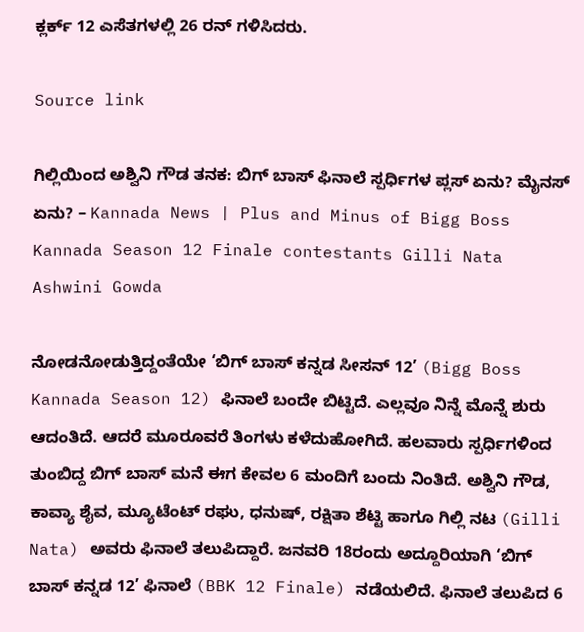ಕ್ಲರ್ಕ್ 12 ಎಸೆತಗಳಲ್ಲಿ 26 ರನ್ ಗಳಿಸಿದರು.

Source link

ಗಿಲ್ಲಿಯಿಂದ ಅಶ್ವಿನಿ ಗೌಡ ತನಕ: ಬಿಗ್ ಬಾಸ್ ಫಿನಾಲೆ ಸ್ಪರ್ಧಿಗಳ ಪ್ಲಸ್ ಏನು? ಮೈನಸ್ ಏನು? – Kannada News | Plus and Minus of Bigg Boss Kannada Season 12 Finale contestants Gilli Nata Ashwini Gowda

ನೋಡನೋಡುತ್ತಿದ್ದಂತೆಯೇ ‘ಬಿಗ್ ಬಾಸ್ ಕನ್ನಡ ಸೀಸನ್ 12’ (Bigg Boss Kannada Season 12) ಫಿನಾಲೆ ಬಂದೇ ಬಿಟ್ಟಿದೆ. ಎಲ್ಲವೂ ನಿನ್ನೆ ಮೊನ್ನೆ ಶುರು ಆದಂತಿದೆ. ಆದರೆ ಮೂರೂವರೆ ತಿಂಗಳು ಕಳೆದುಹೋಗಿದೆ. ಹಲವಾರು ಸ್ಪರ್ಧಿಗಳಿಂದ ತುಂಬಿದ್ದ ಬಿಗ್ ಬಾಸ್ ಮನೆ ಈಗ ಕೇವಲ 6 ಮಂದಿಗೆ ಬಂದು ನಿಂತಿದೆ. ಅಶ್ವಿನಿ ಗೌಡ, ಕಾವ್ಯಾ ಶೈವ, ಮ್ಯೂಟೆಂಟ್ ರಘು, ಧನುಷ್, ರಕ್ಷಿತಾ ಶೆಟ್ಟಿ ಹಾಗೂ ಗಿಲ್ಲಿ ನಟ (Gilli Nata) ಅವರು ಫಿನಾಲೆ ತಲುಪಿದ್ದಾರೆ. ಜನವರಿ 18ರಂದು ಅದ್ದೂರಿಯಾಗಿ ‘ಬಿಗ್ ಬಾಸ್ ಕನ್ನಡ 12’ ಫಿನಾಲೆ (BBK 12 Finale) ನಡೆಯಲಿದೆ. ಫಿನಾಲೆ ತಲುಪಿದ 6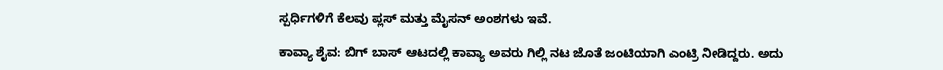ಸ್ಪರ್ಧಿಗಳಿಗೆ ಕೆಲವು ಪ್ಲಸ್ ಮತ್ತು ಮೈಸನ್ ಅಂಶಗಳು ಇವೆ.

ಕಾವ್ಯಾ ಶೈವ: ಬಿಗ್ ಬಾಸ್ ಆಟದಲ್ಲಿ ಕಾವ್ಯಾ ಅವರು ಗಿಲ್ಲಿ ನಟ ಜೊತೆ ಜಂಟಿಯಾಗಿ ಎಂಟ್ರಿ ನೀಡಿದ್ದರು. ಅದು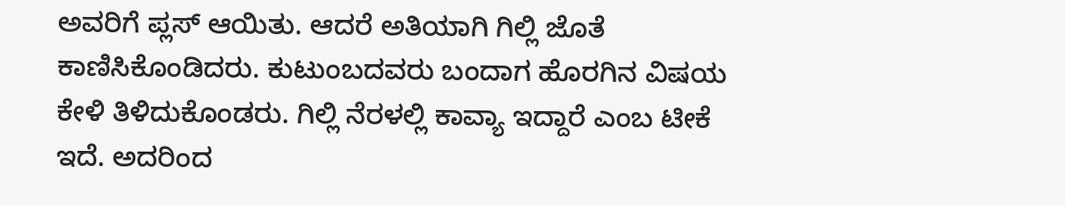ಅವರಿಗೆ ಪ್ಲಸ್ ಆಯಿತು. ಆದರೆ ಅತಿಯಾಗಿ ಗಿಲ್ಲಿ ಜೊತೆ ಕಾಣಿಸಿಕೊಂಡಿದರು. ಕುಟುಂಬದವರು ಬಂದಾಗ ಹೊರಗಿನ ವಿಷಯ ಕೇಳಿ ತಿಳಿದುಕೊಂಡರು. ಗಿಲ್ಲಿ ನೆರಳಲ್ಲಿ ಕಾವ್ಯಾ ಇದ್ದಾರೆ ಎಂಬ ಟೀಕೆ ಇದೆ. ಅದರಿಂದ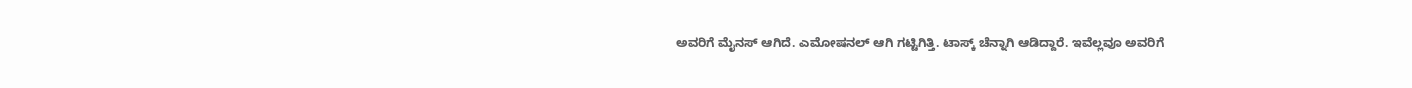ಅವರಿಗೆ ಮೈನಸ್ ಆಗಿದೆ. ಎಮೋಷನಲ್ ಆಗಿ ಗಟ್ಟಿಗಿತ್ತಿ. ಟಾಸ್ಕ್ ಚೆನ್ನಾಗಿ ಆಡಿದ್ದಾರೆ. ಇವೆಲ್ಲವೂ ಅವರಿಗೆ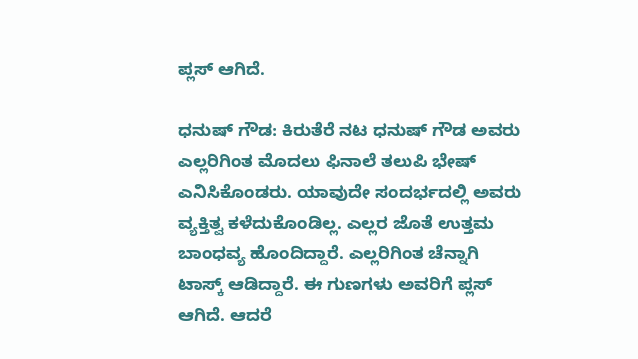ಪ್ಲಸ್ ಆಗಿದೆ.

ಧನುಷ್ ಗೌಡ: ಕಿರುತೆರೆ ನಟ ಧನುಷ್ ಗೌಡ ಅವರು ಎಲ್ಲರಿಗಿಂತ ಮೊದಲು ಫಿನಾಲೆ ತಲುಪಿ ಭೇಷ್ ಎನಿಸಿಕೊಂಡರು. ಯಾವುದೇ ಸಂದರ್ಭದಲ್ಲಿ ಅವರು ವ್ಯಕ್ತಿತ್ವ ಕಳೆದುಕೊಂಡಿಲ್ಲ. ಎಲ್ಲರ ಜೊತೆ ಉತ್ತಮ ಬಾಂಧವ್ಯ ಹೊಂದಿದ್ದಾರೆ. ಎಲ್ಲರಿಗಿಂತ ಚೆನ್ನಾಗಿ ಟಾಸ್ಕ್ ಆಡಿದ್ದಾರೆ. ಈ ಗುಣಗಳು ಅವರಿಗೆ ಪ್ಲಸ್ ಆಗಿದೆ. ಆದರೆ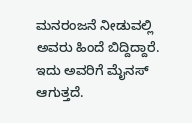ಮನರಂಜನೆ ನೀಡುವಲ್ಲಿ ಅವರು ಹಿಂದೆ ಬಿದ್ದಿದ್ದಾರೆ. ಇದು ಅವರಿಗೆ ಮೈನಸ್ ಆಗುತ್ತದೆ.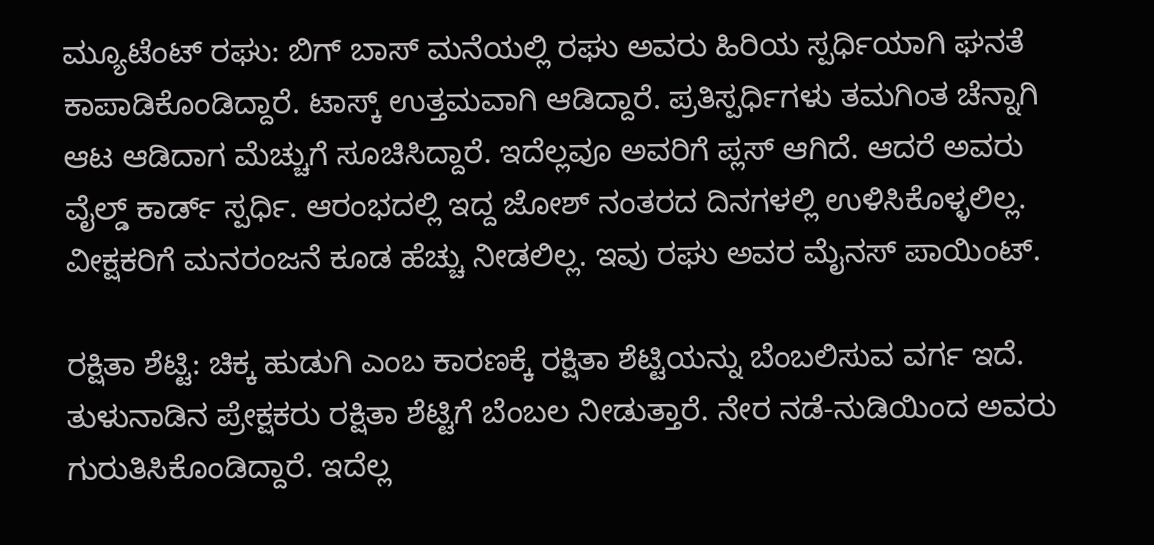ಮ್ಯೂಟೆಂಟ್ ರಘು: ಬಿಗ್ ಬಾಸ್ ಮನೆಯಲ್ಲಿ ರಘು ಅವರು ಹಿರಿಯ ಸ್ಪರ್ಧಿಯಾಗಿ ಘನತೆ ಕಾಪಾಡಿಕೊಂಡಿದ್ದಾರೆ. ಟಾಸ್ಕ್ ಉತ್ತಮವಾಗಿ ಆಡಿದ್ದಾರೆ. ಪ್ರತಿಸ್ಪರ್ಧಿಗಳು ತಮಗಿಂತ ಚೆನ್ನಾಗಿ ಆಟ ಆಡಿದಾಗ ಮೆಚ್ಚುಗೆ ಸೂಚಿಸಿದ್ದಾರೆ. ಇದೆಲ್ಲವೂ ಅವರಿಗೆ ಪ್ಲಸ್ ಆಗಿದೆ. ಆದರೆ ಅವರು ವೈಲ್ಡ್ ಕಾರ್ಡ್ ಸ್ಪರ್ಧಿ. ಆರಂಭದಲ್ಲಿ ಇದ್ದ ಜೋಶ್ ನಂತರದ ದಿನಗಳಲ್ಲಿ ಉಳಿಸಿಕೊಳ್ಳಲಿಲ್ಲ. ವೀಕ್ಷಕರಿಗೆ ಮನರಂಜನೆ ಕೂಡ ಹೆಚ್ಚು ನೀಡಲಿಲ್ಲ. ಇವು ರಘು ಅವರ ಮೈನಸ್ ಪಾಯಿಂಟ್.

ರಕ್ಷಿತಾ ಶೆಟ್ಟಿ: ಚಿಕ್ಕ ಹುಡುಗಿ ಎಂಬ ಕಾರಣಕ್ಕೆ ರಕ್ಷಿತಾ ಶೆಟ್ಟಿಯನ್ನು ಬೆಂಬಲಿಸುವ ವರ್ಗ ಇದೆ. ತುಳುನಾಡಿನ ಪ್ರೇಕ್ಷಕರು ರಕ್ಷಿತಾ ಶೆಟ್ಟಿಗೆ ಬೆಂಬಲ ನೀಡುತ್ತಾರೆ. ನೇರ ನಡೆ-ನುಡಿಯಿಂದ ಅವರು ಗುರುತಿಸಿಕೊಂಡಿದ್ದಾರೆ. ಇದೆಲ್ಲ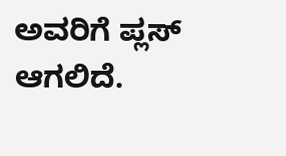ಅವರಿಗೆ ಪ್ಲಸ್ ಆಗಲಿದೆ.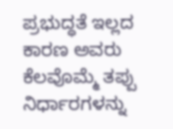ಪ್ರಭುದ್ಧತೆ ಇಲ್ಲದ ಕಾರಣ ಅವರು ಕೆಲವೊಮ್ಮೆ ತಪ್ಪು ನಿರ್ಧಾರಗಳನ್ನು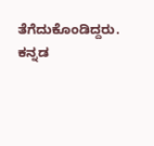ತೆಗೆದುಕೊಂಡಿದ್ದರು. ಕನ್ನಡ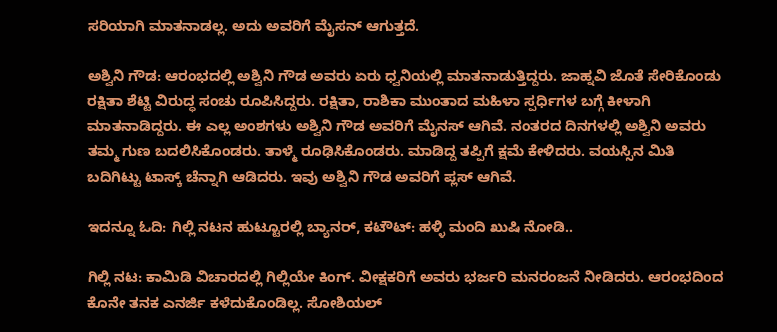ಸರಿಯಾಗಿ ಮಾತನಾಡಲ್ಲ. ಅದು ಅವರಿಗೆ ಮೈಸನ್ ಆಗುತ್ತದೆ.

ಅಶ್ವಿನಿ ಗೌಡ: ಆರಂಭದಲ್ಲಿ ಅಶ್ವಿನಿ ಗೌಡ ಅವರು ಏರು ಧ್ವನಿಯಲ್ಲಿ ಮಾತನಾಡುತ್ತಿದ್ದರು. ಜಾಹ್ನವಿ ಜೊತೆ ಸೇರಿಕೊಂಡು ರಕ್ಷಿತಾ ಶೆಟ್ಟಿ ವಿರುದ್ಧ ಸಂಚು ರೂಪಿಸಿದ್ದರು. ರಕ್ಷಿತಾ, ರಾಶಿಕಾ ಮುಂತಾದ ಮಹಿಳಾ ಸ್ಪರ್ಧಿಗಳ ಬಗ್ಗೆ ಕೀಳಾಗಿ ಮಾತನಾಡಿದ್ದರು. ಈ ಎಲ್ಲ ಅಂಶಗಳು ಅಶ್ವಿನಿ ಗೌಡ ಅವರಿಗೆ ಮೈನಸ್ ಆಗಿವೆ. ನಂತರದ ದಿನಗಳಲ್ಲಿ ಅಶ್ವಿನಿ ಅವರು ತಮ್ಮ ಗುಣ ಬದಲಿಸಿಕೊಂಡರು. ತಾಳ್ಮೆ ರೂಢಿಸಿಕೊಂಡರು. ಮಾಡಿದ್ದ ತಪ್ಪಿಗೆ ಕ್ಷಮೆ ಕೇಳಿದರು. ವಯಸ್ಸಿನ ಮಿತಿ ಬದಿಗಿಟ್ಟು ಟಾಸ್ಕ್ ಚೆನ್ನಾಗಿ ಆಡಿದರು. ಇವು ಅಶ್ವಿನಿ ಗೌಡ ಅವರಿಗೆ ಪ್ಲಸ್ ಆಗಿವೆ.

ಇದನ್ನೂ ಓದಿ: ಗಿಲ್ಲಿ ನಟನ ಹುಟ್ಟೂರಲ್ಲಿ ಬ್ಯಾನರ್, ಕಟೌಟ್: ಹಳ್ಳಿ ಮಂದಿ ಖುಷಿ ನೋಡಿ..

ಗಿಲ್ಲಿ ನಟ: ಕಾಮಿಡಿ ವಿಚಾರದಲ್ಲಿ ಗಿಲ್ಲಿಯೇ ಕಿಂಗ್. ವೀಕ್ಷಕರಿಗೆ ಅವರು ಭರ್ಜರಿ ಮನರಂಜನೆ ನೀಡಿದರು. ಆರಂಭದಿಂದ ಕೊನೇ ತನಕ ಎನರ್ಜಿ ಕಳೆದುಕೊಂಡಿಲ್ಲ. ಸೋಶಿಯಲ್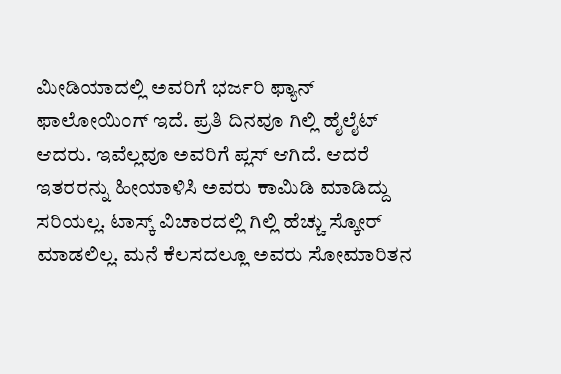ಮೀಡಿಯಾದಲ್ಲಿ ಅವರಿಗೆ ಭರ್ಜರಿ ಫ್ಯಾನ್ ಫಾಲೋಯಿಂಗ್ ಇದೆ. ಪ್ರತಿ ದಿನವೂ ಗಿಲ್ಲಿ ಹೈಲೈಟ್ ಆದರು. ಇವೆಲ್ಲವೂ ಅವರಿಗೆ ಪ್ಲಸ್ ಆಗಿದೆ. ಆದರೆ ಇತರರನ್ನು ಹೀಯಾಳಿಸಿ ಅವರು ಕಾಮಿಡಿ ಮಾಡಿದ್ದು ಸರಿಯಲ್ಲ. ಟಾಸ್ಕ್ ವಿಚಾರದಲ್ಲಿ ಗಿಲ್ಲಿ ಹೆಚ್ಚು ಸ್ಕೋರ್ ಮಾಡಲಿಲ್ಲ. ಮನೆ ಕೆಲಸದಲ್ಲೂ ಅವರು ಸೋಮಾರಿತನ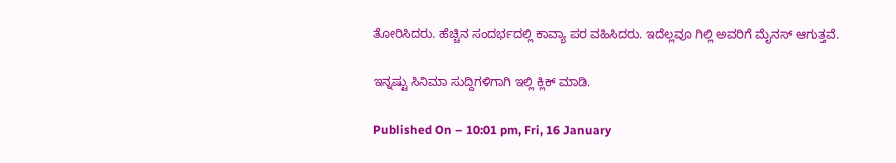ತೋರಿಸಿದರು. ಹೆಚ್ಚಿನ ಸಂದರ್ಭದಲ್ಲಿ ಕಾವ್ಯಾ ಪರ ವಹಿಸಿದರು. ಇದೆಲ್ಲವೂ ಗಿಲ್ಲಿ ಅವರಿಗೆ ಮೈನಸ್ ಆಗುತ್ತವೆ.

ಇನ್ನಷ್ಟು ಸಿನಿಮಾ ಸುದ್ದಿಗಳಿಗಾಗಿ ಇಲ್ಲಿ ಕ್ಲಿಕ್ ಮಾಡಿ.

Published On – 10:01 pm, Fri, 16 January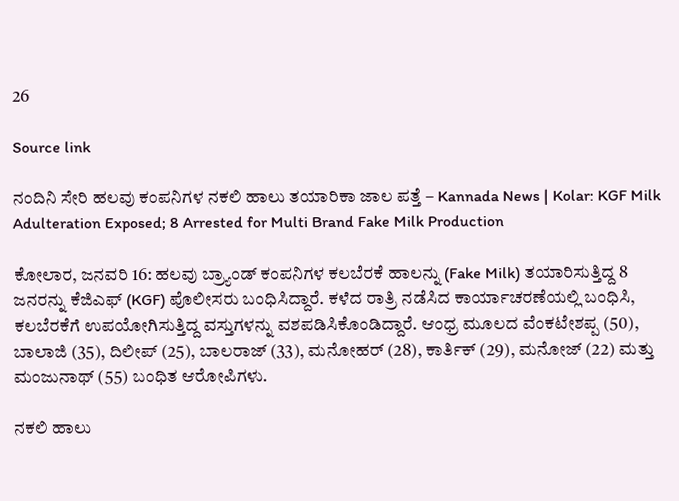26

Source link

ನಂದಿನಿ ಸೇರಿ ಹಲವು ಕಂಪನಿಗಳ ನಕಲಿ ಹಾಲು ತಯಾರಿಕಾ ಜಾಲ ಪತ್ತೆ – Kannada News | Kolar: KGF Milk Adulteration Exposed; 8 Arrested for Multi Brand Fake Milk Production

ಕೋಲಾರ, ಜನವರಿ 16: ಹಲವು ಬ್ರ್ಯಾಂಡ್‌ ಕಂಪನಿಗಳ ಕಲಬೆರಕೆ ಹಾಲನ್ನು (Fake Milk) ತಯಾರಿಸುತ್ತಿದ್ದ 8 ಜನರನ್ನು ಕೆಜಿಎಫ್ (KGF) ಪೊಲೀಸರು ಬಂಧಿಸಿದ್ದಾರೆ. ಕಳೆದ ರಾತ್ರಿ ನಡೆಸಿದ ಕಾರ್ಯಾಚರಣೆಯಲ್ಲಿ ಬಂಧಿಸಿ, ಕಲಬೆರಕೆಗೆ ಉಪಯೋಗಿಸುತ್ತಿದ್ದ ವಸ್ತುಗಳನ್ನು ವಶಪಡಿಸಿಕೊಂಡಿದ್ದಾರೆ. ಆಂಧ್ರ ಮೂಲದ ವೆಂಕಟೇಶಪ್ಪ (50), ಬಾಲಾಜಿ (35), ದಿಲೀಪ್ (25), ಬಾಲರಾಜ್ (33), ಮನೋಹರ್ (28), ಕಾರ್ತಿಕ್ (29), ಮನೋಜ್ (22) ಮತ್ತು ಮಂಜುನಾಥ್ (55) ಬಂಧಿತ ಆರೋಪಿಗಳು.

ನಕಲಿ ಹಾಲು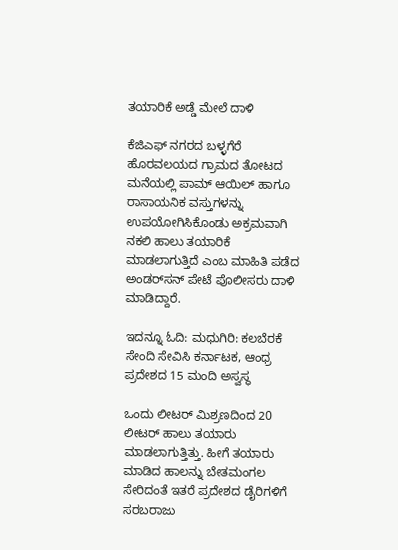ತಯಾರಿಕೆ ಅಡ್ಡೆ ಮೇಲೆ ದಾಳಿ

ಕೆಜಿಎಫ್ ನಗರದ ಬಳ್ಳಗೆರೆ ಹೊರವಲಯದ ಗ್ರಾಮದ ತೋಟದ ಮನೆಯಲ್ಲಿ ಪಾಮ್ ಆಯಿಲ್ ಹಾಗೂ ರಾಸಾಯನಿಕ ವಸ್ತುಗಳನ್ನು ಉಪಯೋಗಿಸಿಕೊಂಡು ಅಕ್ರಮವಾಗಿ ನಕಲಿ ಹಾಲು ತಯಾರಿಕೆ ಮಾಡಲಾಗುತ್ತಿದೆ ಎಂಬ ಮಾಹಿತಿ ಪಡೆದ ಅಂಡರ್‌ಸನ್ ಪೇಟೆ ಪೊಲೀಸರು ದಾಳಿ ಮಾಡಿದ್ದಾರೆ.

ಇದನ್ನೂ ಓದಿ: ಮಧುಗಿರಿ: ಕಲಬೆರಕೆ ಸೇಂದಿ ಸೇವಿಸಿ ಕರ್ನಾಟಕ, ಆಂಧ್ರ ಪ್ರದೇಶದ 15 ಮಂದಿ ಅಸ್ವಸ್ಥ

ಒಂದು ಲೀಟರ್ ಮಿಶ್ರಣದಿಂದ 20 ಲೀಟರ್ ಹಾಲು ತಯಾರು ಮಾಡಲಾಗುತ್ತಿತ್ತು. ಹೀಗೆ ತಯಾರು ಮಾಡಿದ ಹಾಲನ್ನು ಬೇತಮಂಗಲ ಸೇರಿದಂತೆ ಇತರೆ ಪ್ರದೇಶದ ಡೈರಿಗಳಿಗೆ ಸರಬರಾಜು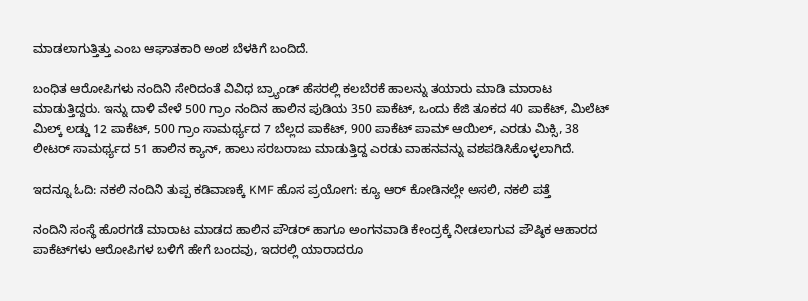ಮಾಡಲಾಗುತ್ತಿತ್ತು ಎಂಬ ಆಘಾತಕಾರಿ ಅಂಶ ಬೆಳಕಿಗೆ ಬಂದಿದೆ.

ಬಂಧಿತ ಆರೋಪಿಗಳು ನಂದಿನಿ ಸೇರಿದಂತೆ ವಿವಿಧ ಬ್ರ್ಯಾಂಡ್‌ ಹೆಸರಲ್ಲಿ ಕಲಬೆರಕೆ ಹಾಲನ್ನು ತಯಾರು ಮಾಡಿ ಮಾರಾಟ ಮಾಡುತ್ತಿದ್ದರು. ಇನ್ನು ದಾಳಿ ವೇಳೆ 500 ಗ್ರಾಂ ನಂದಿನ ಹಾಲಿನ ಪುಡಿಯ 350 ಪಾಕೆಟ್, ಒಂದು ಕೆಜಿ ತೂಕದ 40 ಪಾಕೆಟ್, ಮಿಲೆಟ್ ಮಿಲ್ಕ್ ಲಡ್ಡು 12 ಪಾಕೆಟ್, 500 ಗ್ರಾಂ ಸಾಮರ್ಥ್ಯದ 7 ಬೆಲ್ಲದ ಪಾಕೆಟ್, 900 ಪಾಕೆಟ್ ಪಾಮ್ ಆಯಿಲ್, ಎರಡು ಮಿಕ್ಸಿ, 38 ಲೀಟರ್ ಸಾಮರ್ಥ್ಯದ 51 ಹಾಲಿನ ಕ್ಯಾನ್, ಹಾಲು ಸರಬರಾಜು ಮಾಡುತ್ತಿದ್ದ ಎರಡು ವಾಹನವನ್ನು ವಶಪಡಿಸಿಕೊಳ್ಳಲಾಗಿದೆ.

ಇದನ್ನೂ ಓದಿ: ನಕಲಿ ನಂದಿನಿ ತುಪ್ಪ ಕಡಿವಾಣಕ್ಕೆ KMF ಹೊಸ ಪ್ರಯೋಗ: ಕ್ಯೂ ಆರ್ ಕೋಡಿನಲ್ಲೇ ಅಸಲಿ, ನಕಲಿ ಪತ್ತೆ

ನಂದಿನಿ ಸಂಸ್ಥೆ ಹೊರಗಡೆ ಮಾರಾಟ ಮಾಡದ ಹಾಲಿನ ಪೌಡರ್ ಹಾಗೂ ಅಂಗನವಾಡಿ ಕೇಂದ್ರಕ್ಕೆ ನೀಡಲಾಗುವ ಪೌಷ್ಠಿಕ ಆಹಾರದ ಪಾಕೆಟ್‌ಗಳು ಆರೋಪಿಗಳ ಬಳಿಗೆ ಹೇಗೆ ಬಂದವು, ಇದರಲ್ಲಿ ಯಾರಾದರೂ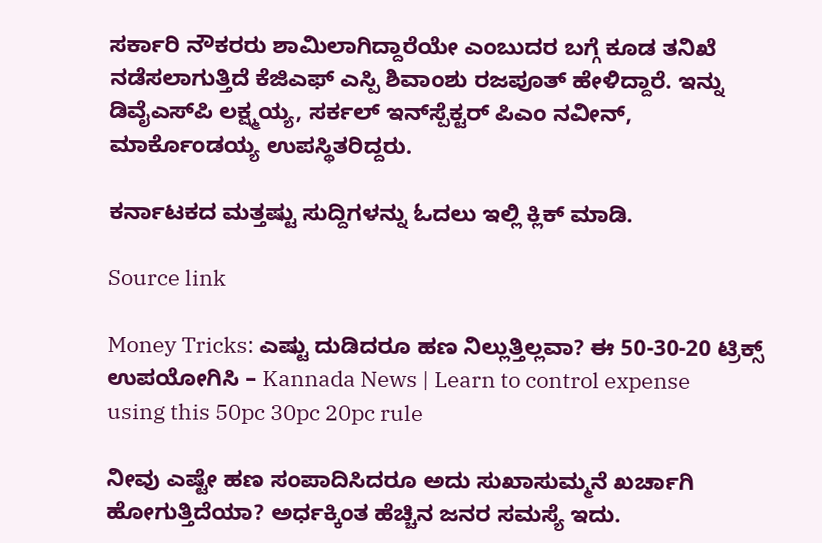ಸರ್ಕಾರಿ ನೌಕರರು ಶಾಮಿಲಾಗಿದ್ದಾರೆಯೇ ಎಂಬುದರ ಬಗ್ಗೆ ಕೂಡ ತನಿಖೆ ನಡೆಸಲಾಗುತ್ತಿದೆ ಕೆಜಿಎಫ್ ಎಸ್ಪಿ ಶಿವಾಂಶು ರಜಪೂತ್ ಹೇಳಿದ್ದಾರೆ. ಇನ್ನು ಡಿವೈಎಸ್‌ಪಿ ಲಕ್ಷ್ಮಯ್ಯ, ಸರ್ಕಲ್ ಇನ್‌ಸ್ಪೆಕ್ಟರ್‌ ಪಿಎಂ ನವೀನ್, ಮಾರ್ಕೊಂಡಯ್ಯ ಉಪಸ್ಥಿತರಿದ್ದರು.

ಕರ್ನಾಟಕದ ಮತ್ತಷ್ಟು ಸುದ್ದಿಗಳನ್ನು ಓದಲು ಇಲ್ಲಿ ಕ್ಲಿಕ್ ಮಾಡಿ.

Source link

Money Tricks: ಎಷ್ಟು ದುಡಿದರೂ ಹಣ ನಿಲ್ಲುತ್ತಿಲ್ಲವಾ? ಈ 50-30-20 ಟ್ರಿಕ್ಸ್ ಉಪಯೋಗಿಸಿ – Kannada News | Learn to control expense using this 50pc 30pc 20pc rule

ನೀವು ಎಷ್ಟೇ ಹಣ ಸಂಪಾದಿಸಿದರೂ ಅದು ಸುಖಾಸುಮ್ಮನೆ ಖರ್ಚಾಗಿ ಹೋಗುತ್ತಿದೆಯಾ? ಅರ್ಧಕ್ಕಿಂತ ಹೆಚ್ಚಿನ ಜನರ ಸಮಸ್ಯೆ ಇದು.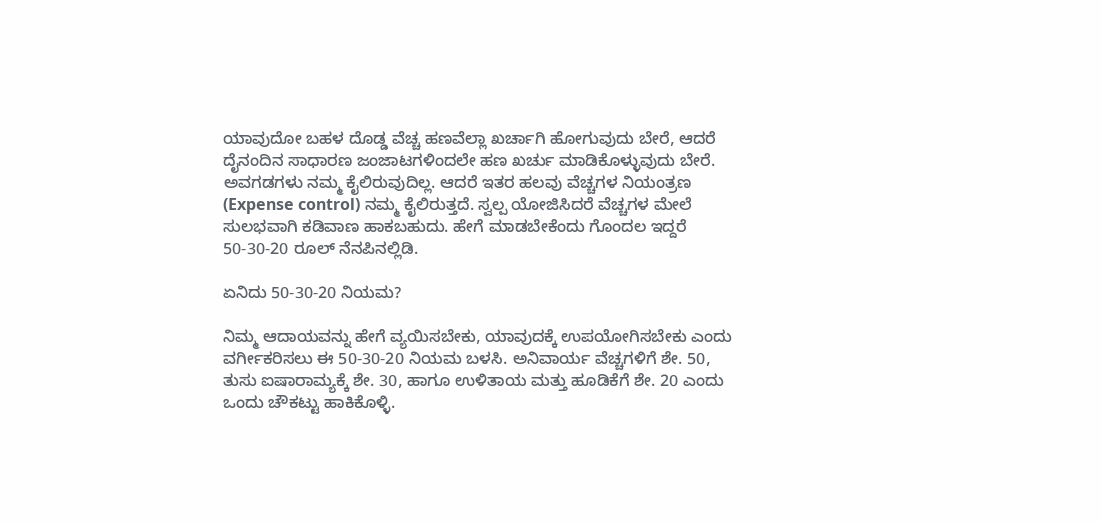ಯಾವುದೋ ಬಹಳ ದೊಡ್ಡ ವೆಚ್ಚ ಹಣವೆಲ್ಲಾ ಖರ್ಚಾಗಿ ಹೋಗುವುದು ಬೇರೆ, ಆದರೆ ದೈನಂದಿನ ಸಾಧಾರಣ ಜಂಜಾಟಗಳಿಂದಲೇ ಹಣ ಖರ್ಚು ಮಾಡಿಕೊಳ್ಳುವುದು ಬೇರೆ. ಅವಗಡಗಳು ನಮ್ಮ ಕೈಲಿರುವುದಿಲ್ಲ. ಆದರೆ ಇತರ ಹಲವು ವೆಚ್ಚಗಳ ನಿಯಂತ್ರಣ (Expense control) ನಮ್ಮ ಕೈಲಿರುತ್ತದೆ. ಸ್ವಲ್ಪ ಯೋಜಿಸಿದರೆ ವೆಚ್ಚಗಳ ಮೇಲೆ ಸುಲಭವಾಗಿ ಕಡಿವಾಣ ಹಾಕಬಹುದು. ಹೇಗೆ ಮಾಡಬೇಕೆಂದು ಗೊಂದಲ ಇದ್ದರೆ 50-30-20 ರೂಲ್ ನೆನಪಿನಲ್ಲಿಡಿ.

ಏನಿದು 50-30-20 ನಿಯಮ?

ನಿಮ್ಮ ಆದಾಯವನ್ನು ಹೇಗೆ ವ್ಯಯಿಸಬೇಕು, ಯಾವುದಕ್ಕೆ ಉಪಯೋಗಿಸಬೇಕು ಎಂದು ವರ್ಗೀಕರಿಸಲು ಈ 50-30-20 ನಿಯಮ ಬಳಸಿ. ಅನಿವಾರ್ಯ ವೆಚ್ಚಗಳಿಗೆ ಶೇ. 50, ತುಸು ಐಷಾರಾಮ್ಯಕ್ಕೆ ಶೇ. 30, ಹಾಗೂ ಉಳಿತಾಯ ಮತ್ತು ಹೂಡಿಕೆಗೆ ಶೇ. 20 ಎಂದು ಒಂದು ಚೌಕಟ್ಟು ಹಾಕಿಕೊಳ್ಳಿ.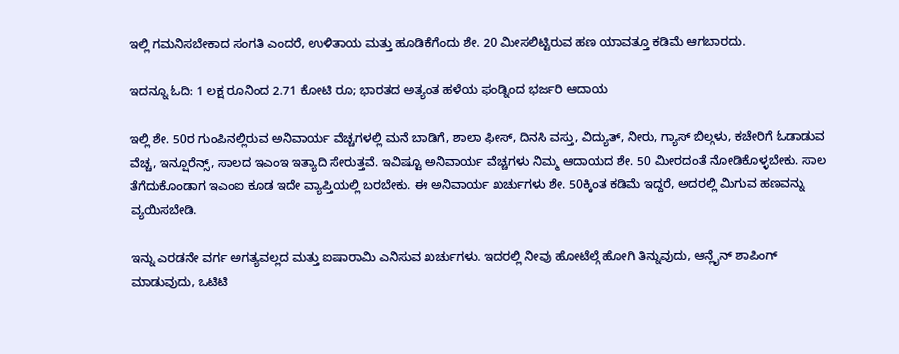ಇಲ್ಲಿ ಗಮನಿಸಬೇಕಾದ ಸಂಗತಿ ಎಂದರೆ, ಉಳಿತಾಯ ಮತ್ತು ಹೂಡಿಕೆಗೆಂದು ಶೇ. 20 ಮೀಸಲಿಟ್ಟಿರುವ ಹಣ ಯಾವತ್ತೂ ಕಡಿಮೆ ಆಗಬಾರದು.

ಇದನ್ನೂ ಓದಿ: 1 ಲಕ್ಷ ರೂನಿಂದ 2.71 ಕೋಟಿ ರೂ; ಭಾರತದ ಅತ್ಯಂತ ಹಳೆಯ ಫಂಡ್ನಿಂದ ಭರ್ಜರಿ ಆದಾಯ

ಇಲ್ಲಿ ಶೇ. 50ರ ಗುಂಪಿನಲ್ಲಿರುವ ಅನಿವಾರ್ಯ ವೆಚ್ಚಗಳಲ್ಲಿ ಮನೆ ಬಾಡಿಗೆ, ಶಾಲಾ ಫೀಸ್, ದಿನಸಿ ವಸ್ತು, ವಿದ್ಯುತ್, ನೀರು, ಗ್ಯಾಸ್ ಬಿಲ್ಗಳು, ಕಚೇರಿಗೆ ಓಡಾಡುವ ವೆಚ್ಚ, ಇನ್ಷೂರೆನ್ಸ್, ಸಾಲದ ಇಎಂಇ ಇತ್ಯಾದಿ ಸೇರುತ್ತವೆ. ಇವಿಷ್ಟೂ ಅನಿವಾರ್ಯ ವೆಚ್ಚಗಳು ನಿಮ್ಮ ಆದಾಯದ ಶೇ. 50 ಮೀರದಂತೆ ನೋಡಿಕೊಳ್ಳಬೇಕು. ಸಾಲ ತೆಗೆದುಕೊಂಡಾಗ ಇಎಂಐ ಕೂಡ ಇದೇ ವ್ಯಾಪ್ತಿಯಲ್ಲಿ ಬರಬೇಕು. ಈ ಅನಿವಾರ್ಯ ಖರ್ಚುಗಳು ಶೇ. 50ಕ್ಕಿಂತ ಕಡಿಮೆ ಇದ್ದರೆ, ಅದರಲ್ಲಿ ಮಿಗುವ ಹಣವನ್ನು ವ್ಯಯಿಸಬೇಡಿ.

ಇನ್ನು ಎರಡನೇ ವರ್ಗ ಅಗತ್ಯವಲ್ಲದ ಮತ್ತು ಐಷಾರಾಮಿ ಎನಿಸುವ ಖರ್ಚುಗಳು. ಇದರಲ್ಲಿ ನೀವು ಹೋಟೆಲ್ಗೆ ಹೋಗಿ ತಿನ್ನುವುದು, ಆನ್ಲೈನ್ ಶಾಪಿಂಗ್ ಮಾಡುವುದು, ಒಟಿಟಿ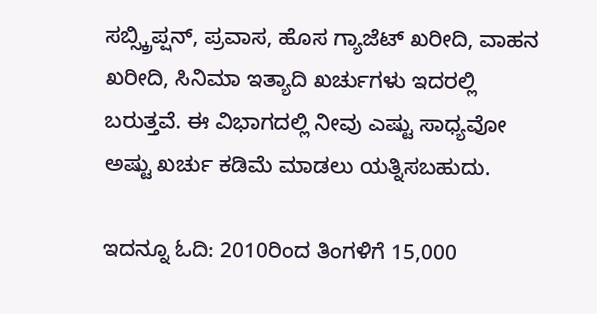ಸಬ್ಸ್ಕ್ರಿಪ್ಷನ್, ಪ್ರವಾಸ, ಹೊಸ ಗ್ಯಾಜೆಟ್ ಖರೀದಿ, ವಾಹನ ಖರೀದಿ, ಸಿನಿಮಾ ಇತ್ಯಾದಿ ಖರ್ಚುಗಳು ಇದರಲ್ಲಿ ಬರುತ್ತವೆ. ಈ ವಿಭಾಗದಲ್ಲಿ ನೀವು ಎಷ್ಟು ಸಾಧ್ಯವೋ ಅಷ್ಟು ಖರ್ಚು ಕಡಿಮೆ ಮಾಡಲು ಯತ್ನಿಸಬಹುದು.

ಇದನ್ನೂ ಓದಿ: 2010ರಿಂದ ತಿಂಗಳಿಗೆ 15,000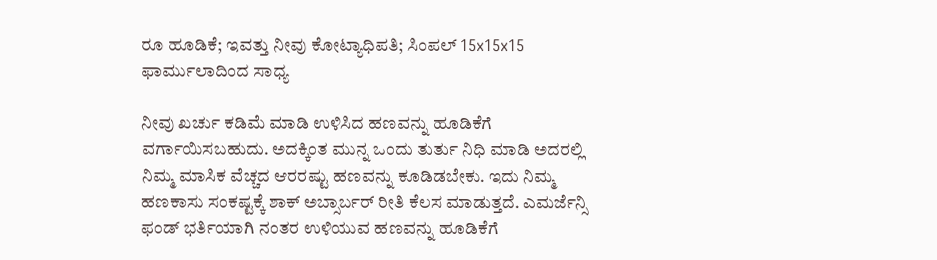ರೂ ಹೂಡಿಕೆ; ಇವತ್ತು ನೀವು ಕೋಟ್ಯಾಧಿಪತಿ; ಸಿಂಪಲ್ 15x15x15 ಫಾರ್ಮುಲಾದಿಂದ ಸಾಧ್ಯ

ನೀವು ಖರ್ಚು ಕಡಿಮೆ ಮಾಡಿ ಉಳಿಸಿದ ಹಣವನ್ನು ಹೂಡಿಕೆಗೆ ವರ್ಗಾಯಿಸಬಹುದು. ಅದಕ್ಕಿಂತ ಮುನ್ನ ಒಂದು ತುರ್ತು ನಿಧಿ ಮಾಡಿ ಅದರಲ್ಲಿ ನಿಮ್ಮ ಮಾಸಿಕ ವೆಚ್ಚದ ಆರರಷ್ಟು ಹಣವನ್ನು ಕೂಡಿಡಬೇಕು. ಇದು ನಿಮ್ಮ ಹಣಕಾಸು ಸಂಕಷ್ಟಕ್ಕೆ ಶಾಕ್ ಅಬ್ಸಾರ್ಬರ್ ರೀತಿ ಕೆಲಸ ಮಾಡುತ್ತದೆ. ಎಮರ್ಜೆನ್ಸಿ ಫಂಡ್ ಭರ್ತಿಯಾಗಿ ನಂತರ ಉಳಿಯುವ ಹಣವನ್ನು ಹೂಡಿಕೆಗೆ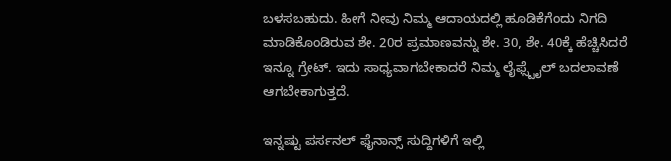ಬಳಸಬಹುದು. ಹೀಗೆ ನೀವು ನಿಮ್ಮ ಆದಾಯದಲ್ಲಿ ಹೂಡಿಕೆಗೆಂದು ನಿಗದಿ ಮಾಡಿಕೊಂಡಿರುವ ಶೇ. 20ರ ಪ್ರಮಾಣವನ್ನು ಶೇ. 30, ಶೇ. 40ಕ್ಕೆ ಹೆಚ್ಚಿಸಿದರೆ ಇನ್ನೂ ಗ್ರೇಟ್. ಇದು ಸಾಧ್ಯವಾಗಬೇಕಾದರೆ ನಿಮ್ಮ ಲೈಫ್ಸ್ಟೈಲ್ ಬದಲಾವಣೆ ಆಗಬೇಕಾಗುತ್ತದೆ.

ಇನ್ನಷ್ಟು ಪರ್ಸನಲ್ ಫೈನಾನ್ಸ್ ಸುದ್ದಿಗಳಿಗೆ ಇಲ್ಲಿ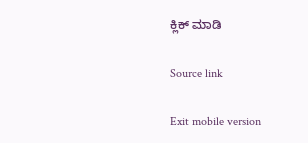ಕ್ಲಿಕ್ ಮಾಡಿ

Source link

Exit mobile version